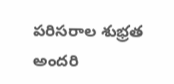పరిసరాల శుభ్రత అందరి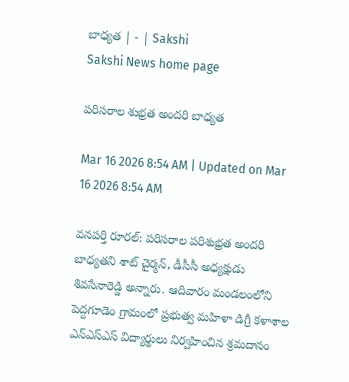బాధ్యత | - | Sakshi
Sakshi News home page

పరిసరాల శుభ్రత అందరి బాధ్యత

Mar 16 2026 8:54 AM | Updated on Mar 16 2026 8:54 AM

వనపర్తి రూరల్‌: పరిసరాల పరిశుభ్రత అందరి బాధ్యతని శాట్‌ చైర్మన్‌, డీసీసీ అధ్యక్షుడు శివసేనారెడ్డి అన్నారు. ఆదివారం మండలంలోని పెద్దగూడెం గ్రామంలో ప్రభుత్వ మహిళా డిగ్రీ కళాశాల ఎన్‌ఎస్‌ఎస్‌ విద్యార్థులు నిర్వహించిన శ్రమదానం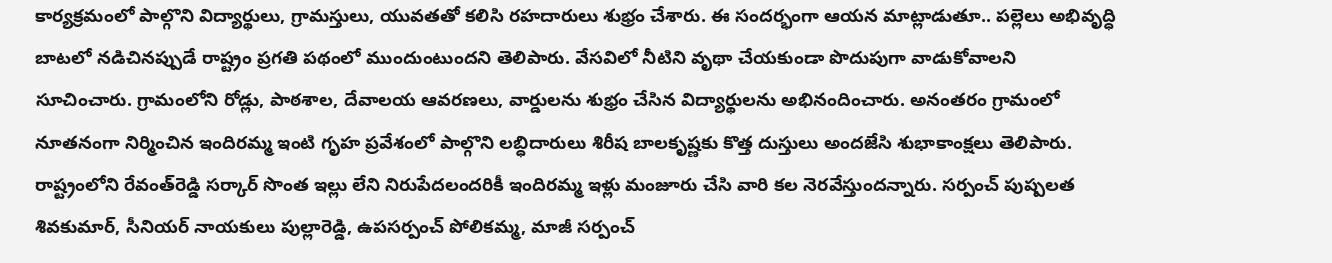కార్యక్రమంలో పాల్గొని విద్యార్థులు, గ్రామస్తులు, యువతతో కలిసి రహదారులు శుభ్రం చేశారు. ఈ సందర్భంగా ఆయన మాట్లాడుతూ.. పల్లెలు అభివృద్ధి బాటలో నడిచినప్పుడే రాష్ట్రం ప్రగతి పథంలో ముందుంటుందని తెలిపారు. వేసవిలో నీటిని వృథా చేయకుండా పొదుపుగా వాడుకోవాలని సూచించారు. గ్రామంలోని రోడ్లు, పాఠశాల, దేవాలయ ఆవరణలు, వార్డులను శుభ్రం చేసిన విద్యార్థులను అభినందించారు. అనంతరం గ్రామంలో నూతనంగా నిర్మించిన ఇందిరమ్మ ఇంటి గృహ ప్రవేశంలో పాల్గొని లబ్ధిదారులు శిరీష బాలకృష్ణకు కొత్త దుస్తులు అందజేసి శుభాకాంక్షలు తెలిపారు. రాష్ట్రంలోని రేవంత్‌రెడ్డి సర్కార్‌ సొంత ఇల్లు లేని నిరుపేదలందరికీ ఇందిరమ్మ ఇళ్లు మంజూరు చేసి వారి కల నెరవేస్తుందన్నారు. సర్పంచ్‌ పుష్పలత శివకుమార్‌, సీనియర్‌ నాయకులు పుల్లారెడ్డి, ఉపసర్పంచ్‌ పోలికమ్మ, మాజీ సర్పంచ్‌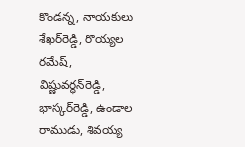కొండన్న, నాయకులు శేఖర్‌రెడ్డి, రొయ్యల రమేష్‌, విష్ణువర్ధన్‌రెడ్డి, భాస్కర్‌రెడ్డి, ఉండాల రాముడు, శివయ్య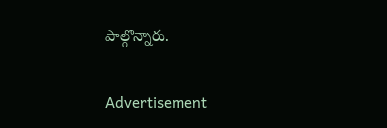పాల్గొన్నారు.

Advertisement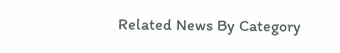Related News By Category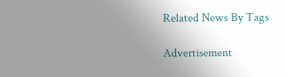Related News By Tags

Advertisement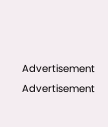Advertisement
Advertisement